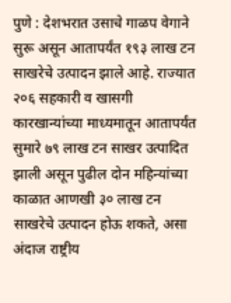पुणे : देशभरात उसाचे गाळप वेगाने सुरू असून आतापर्यंत १९३ लाख टन साखरेचे उत्पादन झाले आहे. राज्यात २०६ सहकारी व खासगी कारखान्यांच्या माध्यमातून आतापर्यंत सुमारे ७९ लाख टन साखर उत्पादित झाली असून पुढील दोन महिन्यांच्या काळात आणखी ३० लाख टन साखरेचे उत्पादन होऊ शकते, असा अंदाज राष्ट्रीय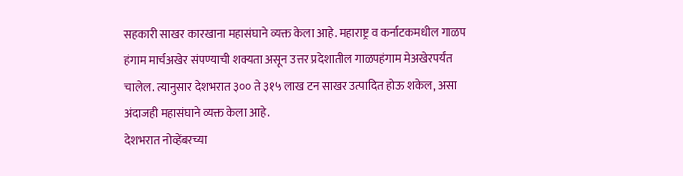सहकारी साखर कारखाना महासंघाने व्यक्त केला आहे. महाराष्ट्र व कर्नाटकमधील गाळप हंगाम मार्चअखेर संपण्याची शक्यता असून उत्तर प्रदेशातील गाळपहंगाम मेअखेरपर्यंत चालेल. त्यानुसार देशभरात ३०० ते ३१५ लाख टन साखर उत्पादित होऊ शकेल, असा अंदाजही महासंघाने व्यक्त केला आहे.
देशभरात नोव्हेंबरच्या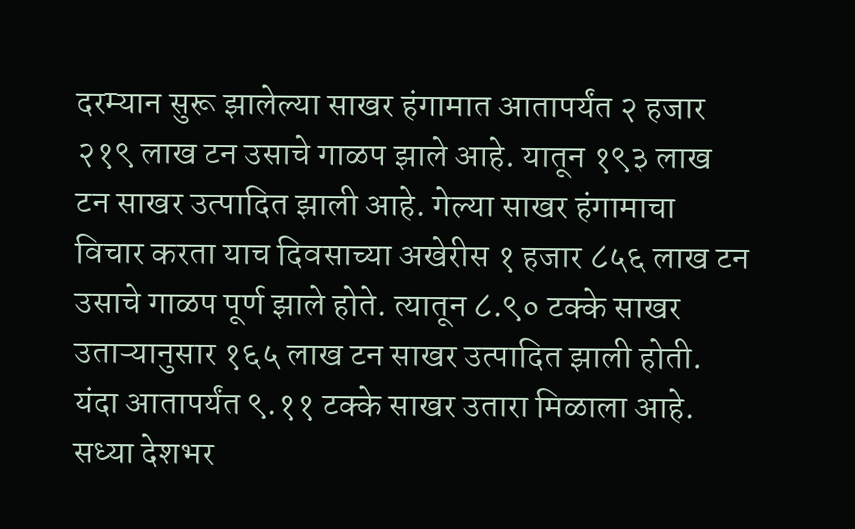दरम्यान सुरू झालेल्या साखर हंगामात आतापर्यंत २ हजार २१९ लाख टन उसाचे गाळप झाले आहे. यातून १९३ लाख टन साखर उत्पादित झाली आहे. गेल्या साखर हंगामाचा विचार करता याच दिवसाच्या अखेरीस १ हजार ८५६ लाख टन उसाचे गाळप पूर्ण झाले होते. त्यातून ८.९० टक्के साखर उताऱ्यानुसार १६५ लाख टन साखर उत्पादित झाली होती. यंदा आतापर्यंत ९.११ टक्के साखर उतारा मिळाला आहे.
सध्या देशभर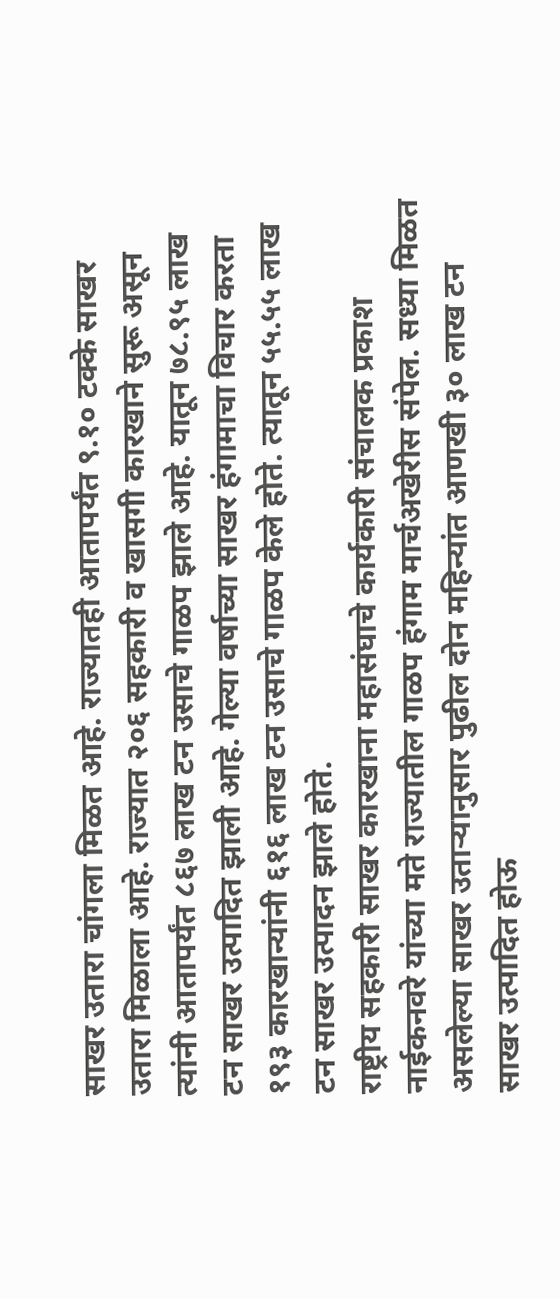साखर उतारा चांगला मिळत आहे. राज्यातही आतापर्यंत ९.१० टक्के साखर उतारा मिळाला आहे. राज्यात २०६ सहकारी व खासगी कारखाने सुरू असून त्यांनी आतापर्यंत ८६७ लाख टन उसाचे गाळप झाले आहे. यातून ७८.९५ लाख टन साखर उत्पादित झाली आहे. गेल्या वर्षाच्या साखर हंगामाचा विचार करता १९३ कारखान्यांनी ६१६ लाख टन उसाचे गाळप केले होते. त्यातून ५५.५५ लाख टन साखर उत्पादन झाले होते.
राष्ट्रीय सहकारी साखर कारखाना महासंघाचे कार्यकारी संचालक प्रकाश नाईकनवरे यांच्या मते राज्यातील गाळप हंगाम मार्चअखेरीस संपेल. सध्या मिळत असलेल्या साखर उताऱ्यानुसार पुढील दोन महिन्यांत आणखी ३० लाख टन साखर उत्पादित होऊ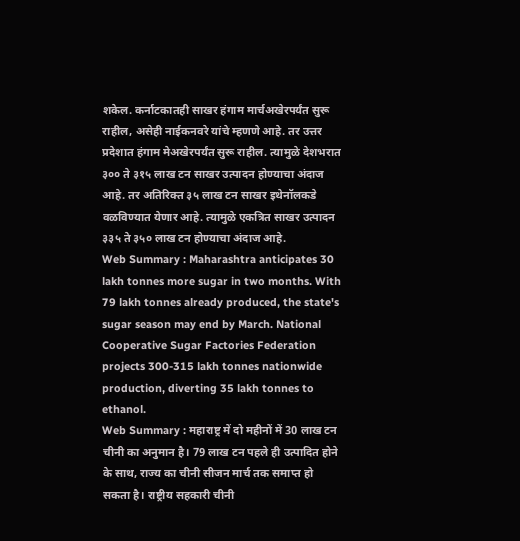शकेल. कर्नाटकातही साखर हंगाम मार्चअखेरपर्यंत सुरू राहील, असेही नाईकनवरे यांचे म्हणणे आहे. तर उत्तर प्रदेशात हंगाम मेअखेरपर्यंत सुरू राहील. त्यामुळे देशभरात ३०० ते ३१५ लाख टन साखर उत्पादन होण्याचा अंदाज आहे. तर अतिरिक्त ३५ लाख टन साखर इथेनॉलकडे वळविण्यात येणार आहे. त्यामुळे एकत्रित साखर उत्पादन ३३५ ते ३५० लाख टन होण्याचा अंदाज आहे.
Web Summary : Maharashtra anticipates 30 lakh tonnes more sugar in two months. With 79 lakh tonnes already produced, the state's sugar season may end by March. National Cooperative Sugar Factories Federation projects 300-315 lakh tonnes nationwide production, diverting 35 lakh tonnes to ethanol.
Web Summary : महाराष्ट्र में दो महीनों में 30 लाख टन चीनी का अनुमान है। 79 लाख टन पहले ही उत्पादित होने के साथ, राज्य का चीनी सीजन मार्च तक समाप्त हो सकता है। राष्ट्रीय सहकारी चीनी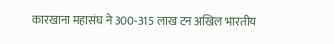कारखाना महासंघ ने 300-315 लाख टन अखिल भारतीय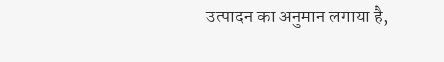उत्पादन का अनुमान लगाया है,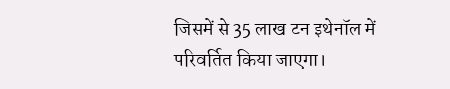जिसमें से 35 लाख टन इथेनॉल में परिवर्तित किया जाएगा।